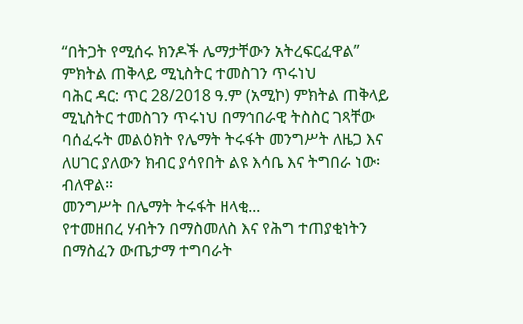“በትጋት የሚሰሩ ክንዶች ሌማታቸውን አትረፍርፈዋል” ምክትል ጠቅላይ ሚኒስትር ተመስገን ጥሩነህ
ባሕር ዳር: ጥር 28/2018 ዓ.ም (አሚኮ) ምክትል ጠቅላይ ሚኒስትር ተመስገን ጥሩነህ በማኅበራዊ ትስስር ገጻቸው ባሰፈሩት መልዕክት የሌማት ትሩፋት መንግሥት ለዜጋ እና ለሀገር ያለውን ክብር ያሳየበት ልዩ እሳቤ እና ትግበራ ነው፡ ብለዋል።
መንግሥት በሌማት ትሩፋት ዘላቂ...
የተመዘበረ ሃብትን በማስመለስ እና የሕግ ተጠያቂነትን በማስፈን ውጤታማ ተግባራት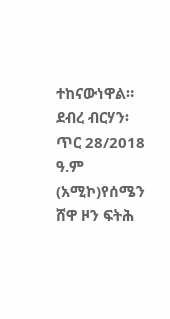ተከናውነዋል።
ደብረ ብርሃን፡ ጥር 28/2018 ዓ.ም (አሚኮ)የሰሜን ሸዋ ዞን ፍትሕ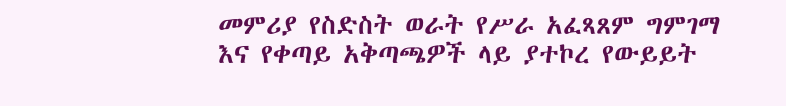መምሪያ የስድስት ወራት የሥራ አፈጻጸም ግምገማ እና የቀጣይ አቅጣጫዎች ላይ ያተኮረ የውይይት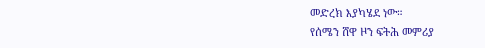መድረክ እያካሄደ ነው።
የሰሜን ሸዋ ዞን ፍትሕ መምሪያ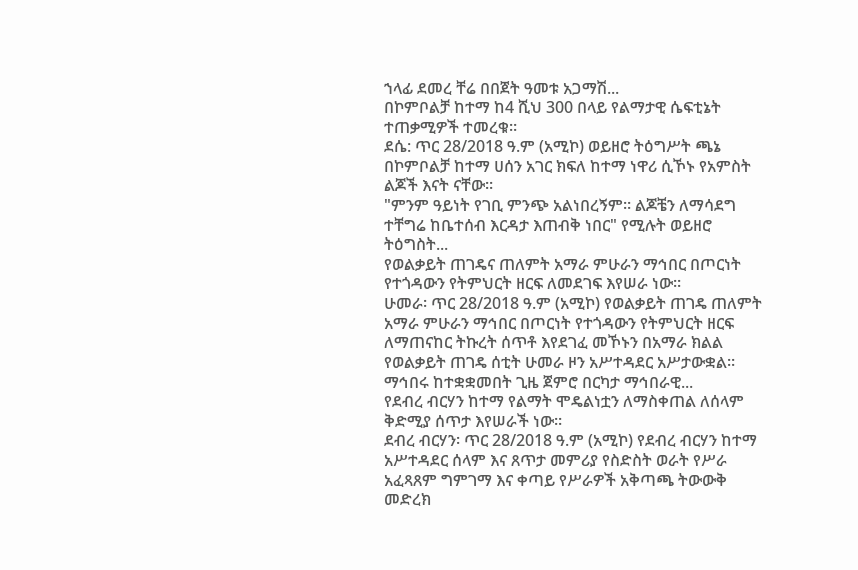ኀላፊ ደመረ ቸሬ በበጀት ዓመቱ አጋማሽ...
በኮምቦልቻ ከተማ ከ4 ሺህ 300 በላይ የልማታዊ ሴፍቲኔት ተጠቃሚዎች ተመረቁ።
ደሴ: ጥር 28/2018 ዓ.ም (አሚኮ) ወይዘሮ ትዕግሥት ጫኔ በኮምቦልቻ ከተማ ሀሰን አገር ክፍለ ከተማ ነዋሪ ሲኾኑ የአምስት ልጆች እናት ናቸው።
"ምንም ዓይነት የገቢ ምንጭ አልነበረኝም። ልጆቼን ለማሳደግ ተቸግሬ ከቤተሰብ እርዳታ እጠብቅ ነበር" የሚሉት ወይዘሮ ትዕግስት...
የወልቃይት ጠገዴና ጠለምት አማራ ምሁራን ማኅበር በጦርነት የተጎዳውን የትምህርት ዘርፍ ለመደገፍ እየሠራ ነው።
ሁመራ፡ ጥር 28/2018 ዓ.ም (አሚኮ) የወልቃይት ጠገዴ ጠለምት አማራ ምሁራን ማኅበር በጦርነት የተጎዳውን የትምህርት ዘርፍ ለማጠናከር ትኩረት ሰጥቶ እየደገፈ መኾኑን በአማራ ክልል የወልቃይት ጠገዴ ሰቲት ሁመራ ዞን አሥተዳደር አሥታውቋል።
ማኅበሩ ከተቋቋመበት ጊዜ ጀምሮ በርካታ ማኅበራዊ...
የደብረ ብርሃን ከተማ የልማት ሞዴልነቷን ለማስቀጠል ለሰላም ቅድሚያ ሰጥታ እየሠራች ነው።
ደብረ ብርሃን፡ ጥር 28/2018 ዓ.ም (አሚኮ) የደብረ ብርሃን ከተማ አሥተዳደር ሰላም እና ጸጥታ መምሪያ የስድስት ወራት የሥራ አፈጻጸም ግምገማ እና ቀጣይ የሥራዎች አቅጣጫ ትውውቅ መድረክ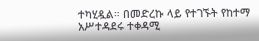ተካሂዷል። በመድረኩ ላይ የተገኙት የከተማ አሥተዳደሩ ተቀዳሚ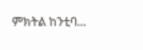ምክትል ከንቲባ...